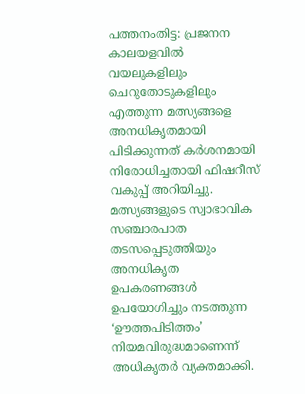പത്തനംതിട്ട: പ്രജനന കാലയളവിൽ വയലുകളിലും ചെറുതോടുകളിലും എത്തുന്ന മത്സ്യങ്ങളെ അനധികൃതമായി പിടിക്കുന്നത് കർശനമായി നിരോധിച്ചതായി ഫിഷറീസ് വകുപ്പ് അറിയിച്ചു. മത്സ്യങ്ങളുടെ സ്വാഭാവിക സഞ്ചാരപാത തടസപ്പെടുത്തിയും അനധികൃത ഉപകരണങ്ങൾ ഉപയോഗിച്ചും നടത്തുന്ന ‘ഊത്തപിടിത്തം’ നിയമവിരുദ്ധമാണെന്ന് അധികൃതർ വ്യക്തമാക്കി.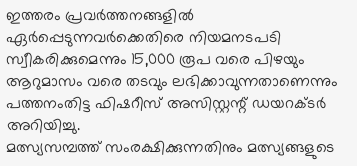ഇത്തരം പ്രവർത്തനങ്ങളിൽ ഏർപ്പെടുന്നവർക്കെതിരെ നിയമനടപടി സ്വീകരിക്കുമെന്നും 15,000 രൂപ വരെ പിഴയും ആറുമാസം വരെ തടവും ലഭിക്കാവുന്നതാണെന്നും പത്തനംതിട്ട ഫിഷറീസ് അസിസ്റ്റന്റ് ഡയറക്ടർ അറിയിച്ചു.
മത്സ്യസമ്പത്ത് സംരക്ഷിക്കുന്നതിനും മത്സ്യങ്ങളുടെ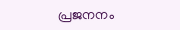പ്രജനനം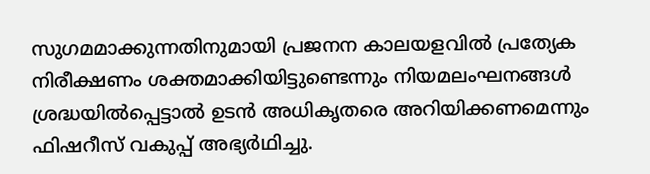സുഗമമാക്കുന്നതിനുമായി പ്രജനന കാലയളവിൽ പ്രത്യേക നിരീക്ഷണം ശക്തമാക്കിയിട്ടുണ്ടെന്നും നിയമലംഘനങ്ങൾ ശ്രദ്ധയിൽപ്പെട്ടാൽ ഉടൻ അധികൃതരെ അറിയിക്കണമെന്നും ഫിഷറീസ് വകുപ്പ് അഭ്യർഥിച്ചു.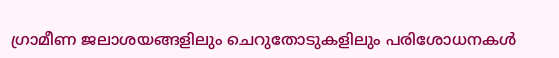ഗ്രാമീണ ജലാശയങ്ങളിലും ചെറുതോടുകളിലും പരിശോധനകൾ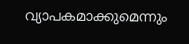വ്യാപകമാക്കുമെന്നും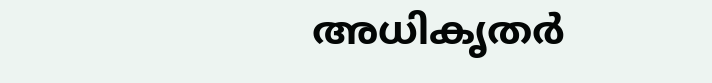അധികൃതർ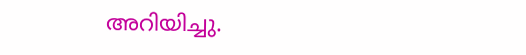അറിയിച്ചു.